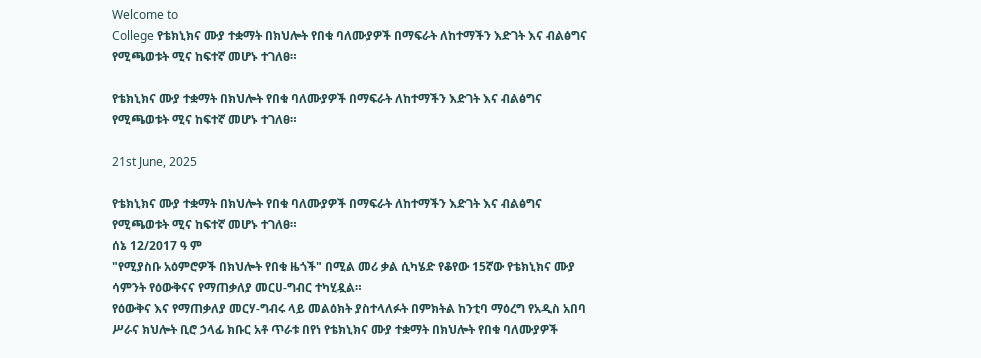Welcome to
College የቴክኒክና ሙያ ተቋማት በክህሎት የበቁ ባለሙያዎች በማፍራት ለከተማችን እድገት እና ብልፅግና የሚጫወቱት ሚና ከፍተኛ መሆኑ ተገለፀ።

የቴክኒክና ሙያ ተቋማት በክህሎት የበቁ ባለሙያዎች በማፍራት ለከተማችን እድገት እና ብልፅግና የሚጫወቱት ሚና ከፍተኛ መሆኑ ተገለፀ።

21st June, 2025

የቴክኒክና ሙያ ተቋማት በክህሎት የበቁ ባለሙያዎች በማፍራት ለከተማችን እድገት እና ብልፅግና የሚጫወቱት ሚና ከፍተኛ መሆኑ ተገለፀ።
ሰኔ 12/2017 ዓ ም
"የሚያስቡ አዕምሮዎች በክህሎት የበቁ ዜጎች" በሚል መሪ ቃል ሲካሄድ የቆየው 15ኛው የቴክኒክና ሙያ ሳምንት የዕውቅናና የማጠቃለያ መርሀ-ግብር ተካሂዷል።
የዕውቅና እና የማጠቃለያ መርሃ-ግብሩ ላይ መልዕክት ያስተላለፉት በምክትል ከንቲባ ማዕረግ የአዲስ አበባ ሥራና ክህሎት ቢሮ ኃላፊ ክቡር አቶ ጥራቱ በየነ የቴክኒክና ሙያ ተቋማት በክህሎት የበቁ ባለሙያዎች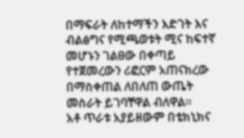በማፍራት ለከተማችን እድገት እና ብልፅግና የሚጫወቱት ሚና ከፍተኛ መሆኑን ገልፀው በቀጣይ የተጀመረውን ሪፎርም አጠናክረው በማስቀጠል ለበለጠ ውጤት መስራት ይገባቸዋል ብለዋል።
አቶ ጥራቱ አያይዘውም በቴክኒክና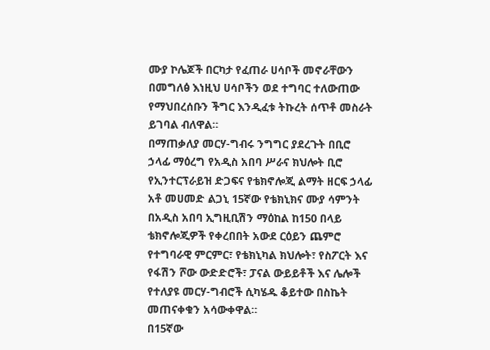ሙያ ኮሌጆች በርካታ የፈጠራ ሀሳቦች መኖራቸውን በመግለፅ እነዚህ ሀሳቦችን ወደ ተግባር ተለውጠው የማህበረሰቡን ችግር እንዲፈቱ ትኩረት ሰጥቶ መስራት ይገባል ብለዋል።
በማጠቃለያ መርሃ-ግብሩ ንግግር ያደረጉት በቢሮ ኃላፊ ማዕረግ የአዲስ አበባ ሥራና ክህሎት ቢሮ የኢንተርፕራይዝ ድጋፍና የቴክኖሎጂ ልማት ዘርፍ ኃላፊ አቶ መሀመድ ልጋኒ 15ኛው የቴክኒክና ሙያ ሳምንት በአዲስ አበባ ኢግዚቢሽን ማዕከል ከ150 በላይ ቴክኖሎጂዎች የቀረበበት አውደ ርዕይን ጨምሮ የተግባራዊ ምርምር፣ የቴክኒካል ክህሎት፣ የስፖርት እና የፋሽን ሾው ውድድሮች፣ ፓናል ውይይቶች እና ሌሎች የተለያዩ መርሃ-ግብሮች ሲካሄዱ ቆይተው በስኬት መጠናቀቁን አሳውቀዋል።
በ15ኛው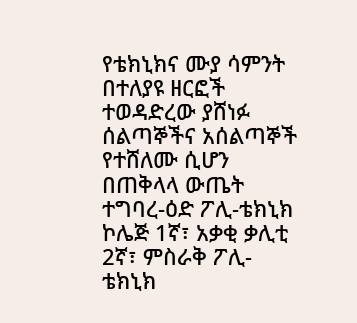የቴክኒክና ሙያ ሳምንት በተለያዩ ዘርፎች ተወዳድረው ያሸነፉ ሰልጣኞችና አሰልጣኞች የተሸለሙ ሲሆን በጠቅላላ ውጤት ተግባረ-ዕድ ፖሊ-ቴክኒክ ኮሌጅ 1ኛ፣ አቃቂ ቃሊቲ 2ኛ፣ ምስራቅ ፖሊ-ቴክኒክ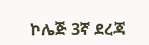ኮሌጅ 3ኛ ደረጃ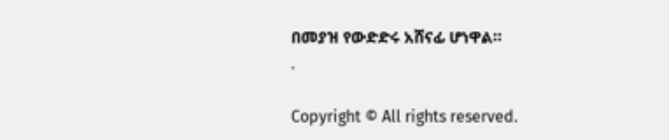በመያዝ የውድድሩ አሸናፊ ሆነዋል።
.

Copyright © All rights reserved.